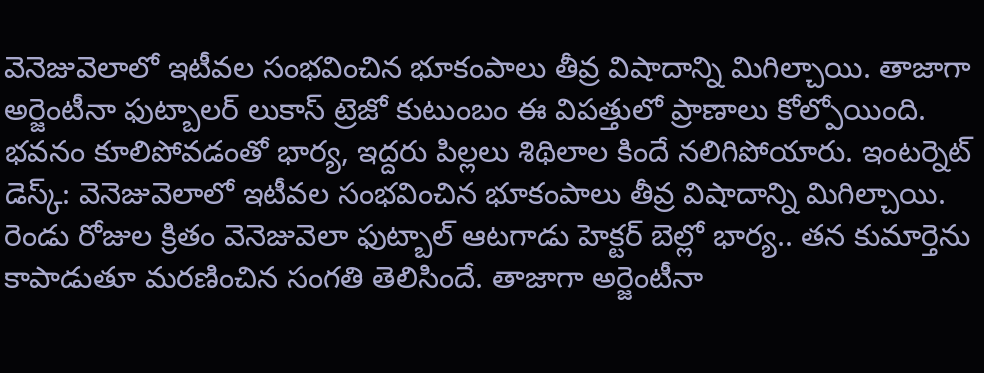వెనెజువెలాలో ఇటీవల సంభవించిన భూకంపాలు తీవ్ర విషాదాన్ని మిగిల్చాయి. తాజాగా అర్జెంటీనా ఫుట్బాలర్ లుకాస్ ట్రెజో కుటుంబం ఈ విపత్తులో ప్రాణాలు కోల్పోయింది. భవనం కూలిపోవడంతో భార్య, ఇద్దరు పిల్లలు శిథిలాల కిందే నలిగిపోయారు. ఇంటర్నెట్ డెస్క్: వెనెజువెలాలో ఇటీవల సంభవించిన భూకంపాలు తీవ్ర విషాదాన్ని మిగిల్చాయి. రెండు రోజుల క్రితం వెనెజువెలా ఫుట్బాల్ ఆటగాడు హెక్టర్ బెల్లో భార్య.. తన కుమార్తెను కాపాడుతూ మరణించిన సంగతి తెలిసిందే. తాజాగా అర్జెంటీనా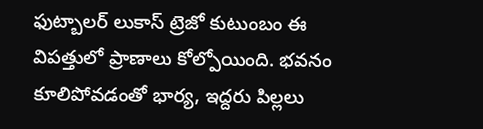ఫుట్బాలర్ లుకాస్ ట్రెజో కుటుంబం ఈ విపత్తులో ప్రాణాలు కోల్పోయింది. భవనం కూలిపోవడంతో భార్య, ఇద్దరు పిల్లలు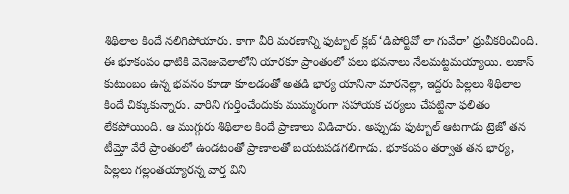శిథిలాల కిందే నలిగిపోయారు. కాగా వీరి మరణాన్ని ఫుట్బాల్ క్లబ్ ‘డిపోర్టివో లా గువేరా’ ధ్రువీకరించింది. ఈ భూకంపం ధాటికి వెనెజువెలాలోని యారకూ ప్రాంతంలో పలు భవనాలు నేలమట్టమయ్యాయి. లుకాస్ కుటుంబం ఉన్న భవనం కూడా కూలడంతో అతడి భార్య యానినా మారనెల్లా, ఇద్దరు పిల్లలు శిథిలాల కిందే చిక్కుకున్నారు. వారిని గుర్తించేందుకు ముమ్మరంగా సహాయక చర్యలు చేపట్టినా ఫలితం లేకపోయింది. ఆ ముగ్గురు శిథిలాల కిందే ప్రాణాలు విడిచారు. అప్పుడు ఫుట్బాల్ ఆటగాడు ట్రెజో తన టీమ్తో వేరే ప్రాంతంలో ఉండటంతో ప్రాణాలతో బయటపడగలిగాడు. భూకంపం తర్వాత తన భార్య, పిల్లలు గల్లంతయ్యారన్న వార్త విని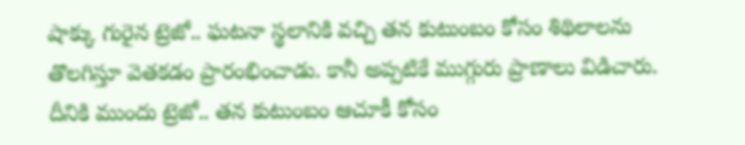షాక్కు గురైన ట్రెజో.. ఘటనా స్థలానికి వచ్చి తన కుటుంబం కోసం శిథిలాలను తొలగిస్తూ వెతకడం ప్రారంభించాడు. కానీ అప్పటికే ముగ్గురు ప్రాణాలు విడిచారు. దీనికి ముందు ట్రెజో.. తన కుటుంబం ఆచూకీ కోసం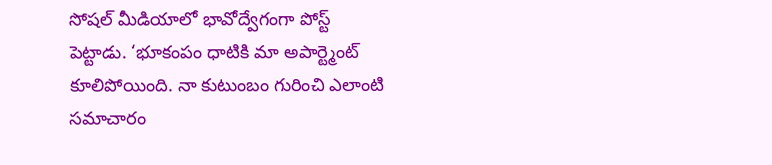సోషల్ మీడియాలో భావోద్వేగంగా పోస్ట్ పెట్టాడు. ‘భూకంపం ధాటికి మా అపార్ట్మెంట్ కూలిపోయింది. నా కుటుంబం గురించి ఎలాంటి సమాచారం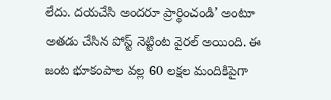లేదు. దయచేసి అందరూ ప్రార్థించండి’ అంటూ అతడు చేసిన పోస్ట్ నెట్టింట వైరల్ అయింది. ఈ జంట భూకంపాల వల్ల 60 లక్షల మందికిపైగా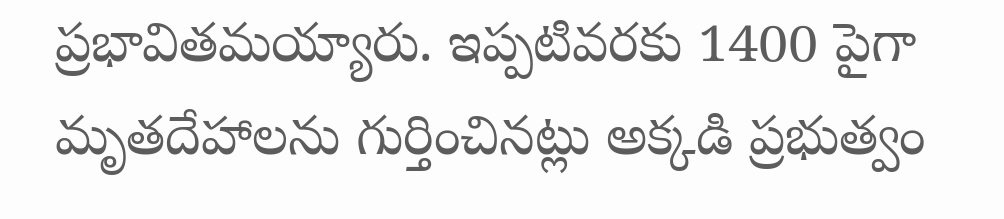ప్రభావితమయ్యారు. ఇప్పటివరకు 1400 పైగా మృతదేహాలను గుర్తించినట్లు అక్కడి ప్రభుత్వం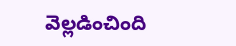వెల్లడించింది